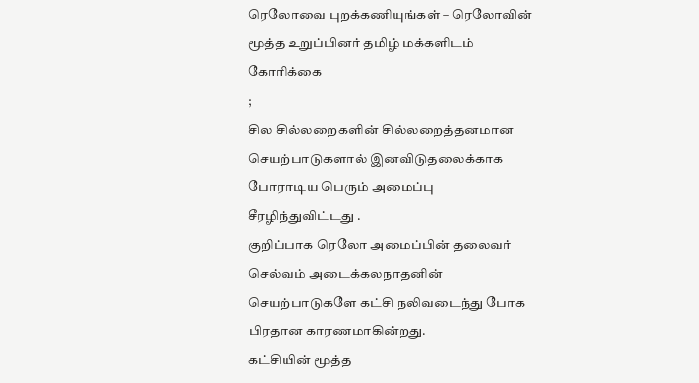ரெலோவை புறக்கணியுங்கள் – ரெலோவின் மூத்த உறுப்பினர் தமிழ் மக்களிடம் கோரிக்கை
;
சில சில்லறைகளின் சில்லறைத்தனமான செயற்பாடுகளால் இனவிடுதலைக்காக போராடிய பெரும் அமைப்பு சீரழிந்துவிட்டது .
குறிப்பாக ரெலோ அமைப்பின் தலைவர் செல்வம் அடைக்கலநாதனின் செயற்பாடுகளே கட்சி நலிவடைந்து போக பிரதான காரணமாகின்றது.
கட்சியின் மூத்த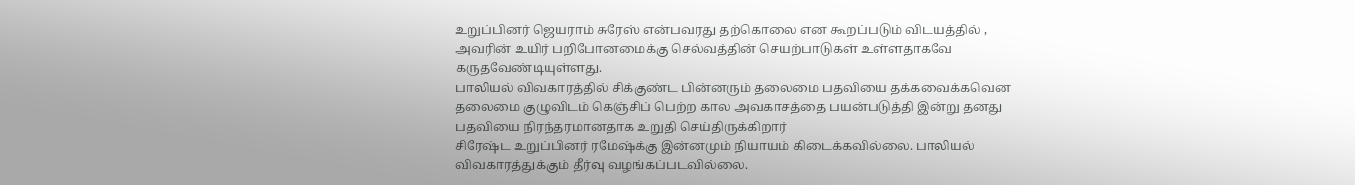உறுப்பினர் ஜெயராம் சுரேஸ் என்பவரது தற்கொலை என கூறப்படும் விடயத்தில் , அவரின் உயிர் பறிபோனமைக்கு செல்வத்தின் செயற்பாடுகள் உள்ளதாகவே கருதவேண்டியுள்ளது.
பாலியல் விவகாரத்தில் சிக்குண்ட பின்னரும் தலைமை பதவியை தக்கவைக்கவென தலைமை குழுவிடம் கெஞ்சிப் பெற்ற கால அவகாசத்தை பயன்படுத்தி இன்று தனது பதவியை நிரந்தரமானதாக உறுதி செய்திருக்கிறார்
சிரேஷ்ட உறுப்பினர் ரமேஷ்க்கு இன்னமும் நியாயம் கிடைக்கவில்லை. பாலியல் விவகாரத்துக்கும் தீர்வு வழங்கப்படவில்லை.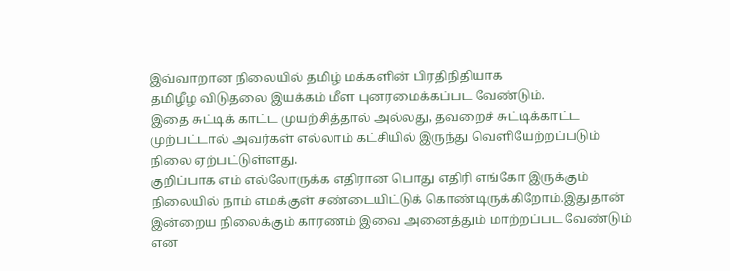இவ்வாறான நிலையில் தமிழ் மக்களின் பிரதிநிதியாக
தமிழீழ விடுதலை இயக்கம் மீள புனரமைக்கப்பட வேண்டும்.
இதை சுட்டிக் காட்ட முயற்சித்தால் அல்லது, தவறைச் சுட்டிக்காட்ட முற்பட்டால் அவர்கள் எல்லாம் கட்சியில் இருந்து வெளியேற்றப்படும் நிலை ஏற்பட்டுள்ளது.
குறிப்பாக எம் எல்லோருக்க எதிரான பொது எதிரி எங்கோ இருக்கும் நிலையில் நாம் எமக்குள் சண்டையிட்டுக் கொண்டிருக்கிறோம்.இதுதான் இன்றைய நிலைக்கும் காரணம் இவை அனைத்தும் மாற்றப்பட வேண்டும் என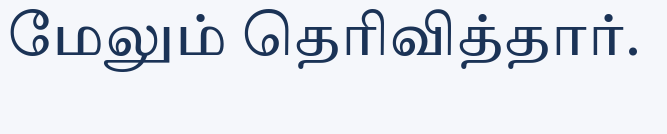மேலும் தெரிவித்தார்.